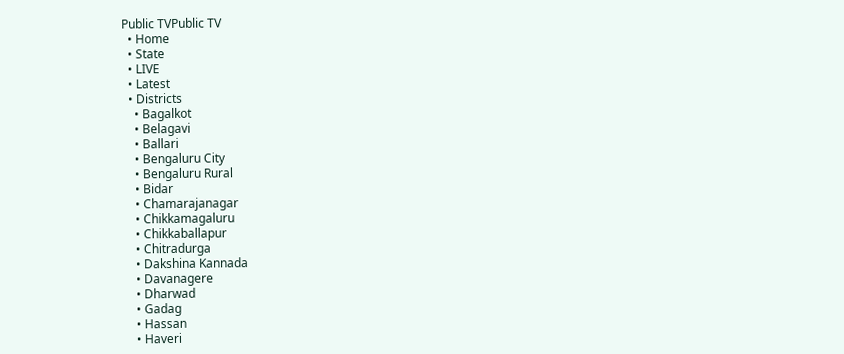Public TVPublic TV
  • Home
  • State
  • LIVE
  • Latest
  • Districts
    • Bagalkot
    • Belagavi
    • Ballari
    • Bengaluru City
    • Bengaluru Rural
    • Bidar
    • Chamarajanagar
    • Chikkamagaluru
    • Chikkaballapur
    • Chitradurga
    • Dakshina Kannada
    • Davanagere
    • Dharwad
    • Gadag
    • Hassan
    • Haveri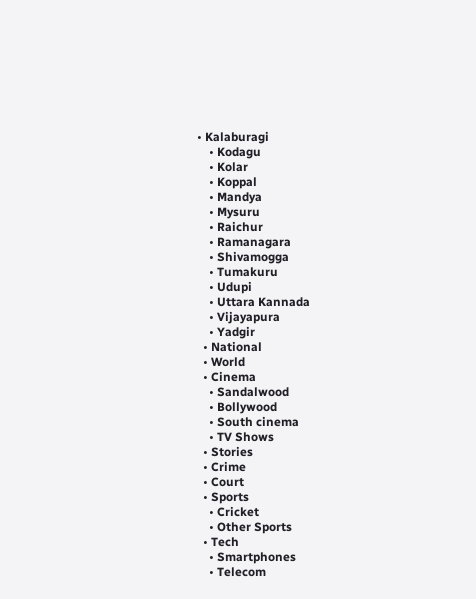• Kalaburagi
    • Kodagu
    • Kolar
    • Koppal
    • Mandya
    • Mysuru
    • Raichur
    • Ramanagara
    • Shivamogga
    • Tumakuru
    • Udupi
    • Uttara Kannada
    • Vijayapura
    • Yadgir
  • National
  • World
  • Cinema
    • Sandalwood
    • Bollywood
    • South cinema
    • TV Shows
  • Stories
  • Crime
  • Court
  • Sports
    • Cricket
    • Other Sports
  • Tech
    • Smartphones
    • Telecom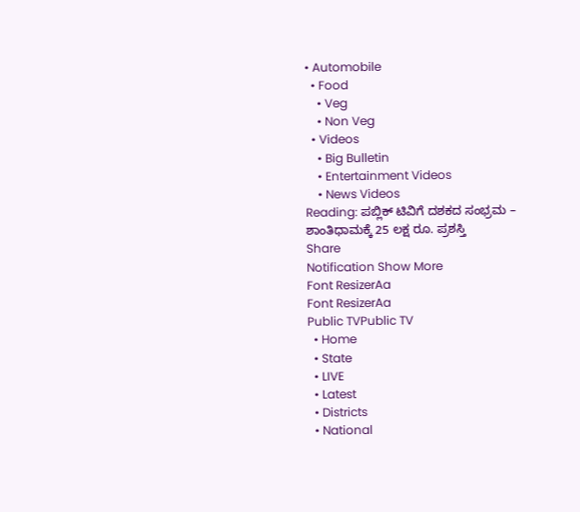• Automobile
  • Food
    • Veg
    • Non Veg
  • Videos
    • Big Bulletin
    • Entertainment Videos
    • News Videos
Reading: ಪಬ್ಲಿಕ್ ಟಿವಿಗೆ ದಶಕದ ಸಂಭ್ರಮ – ಶಾಂತಿಧಾಮಕ್ಕೆ 25 ಲಕ್ಷ ರೂ. ಪ್ರಶಸ್ತಿ
Share
Notification Show More
Font ResizerAa
Font ResizerAa
Public TVPublic TV
  • Home
  • State
  • LIVE
  • Latest
  • Districts
  • National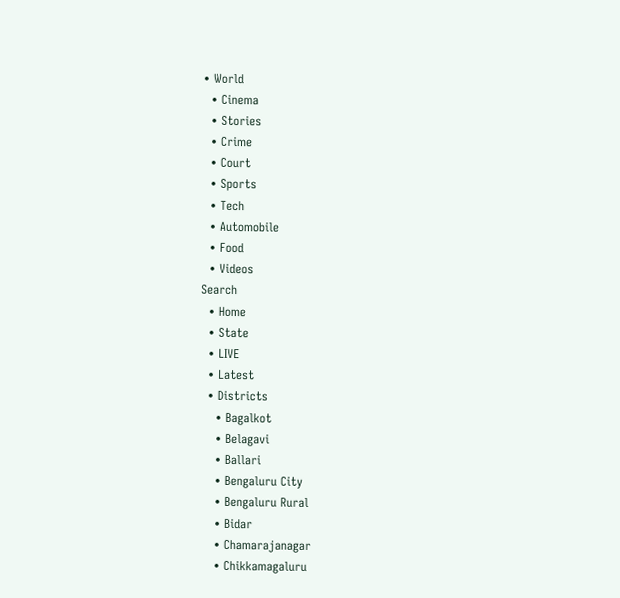• World
  • Cinema
  • Stories
  • Crime
  • Court
  • Sports
  • Tech
  • Automobile
  • Food
  • Videos
Search
  • Home
  • State
  • LIVE
  • Latest
  • Districts
    • Bagalkot
    • Belagavi
    • Ballari
    • Bengaluru City
    • Bengaluru Rural
    • Bidar
    • Chamarajanagar
    • Chikkamagaluru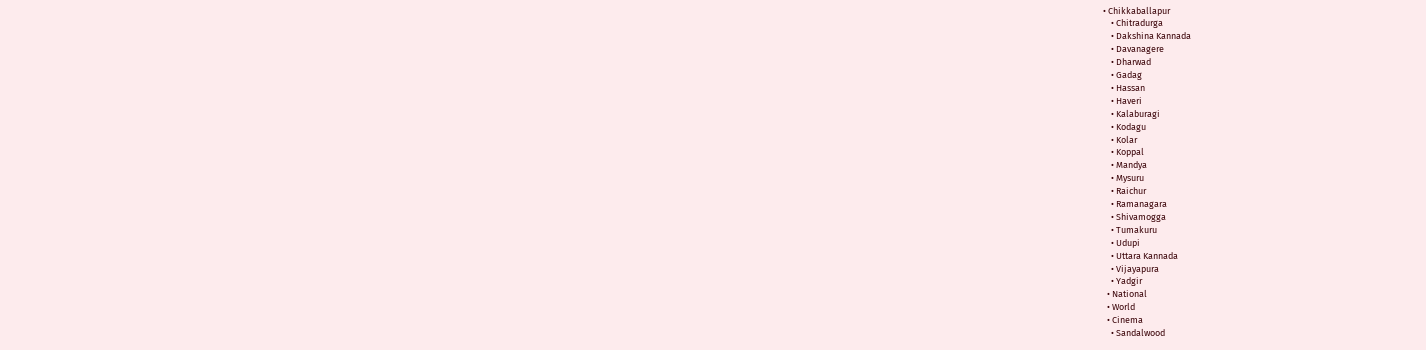• Chikkaballapur
    • Chitradurga
    • Dakshina Kannada
    • Davanagere
    • Dharwad
    • Gadag
    • Hassan
    • Haveri
    • Kalaburagi
    • Kodagu
    • Kolar
    • Koppal
    • Mandya
    • Mysuru
    • Raichur
    • Ramanagara
    • Shivamogga
    • Tumakuru
    • Udupi
    • Uttara Kannada
    • Vijayapura
    • Yadgir
  • National
  • World
  • Cinema
    • Sandalwood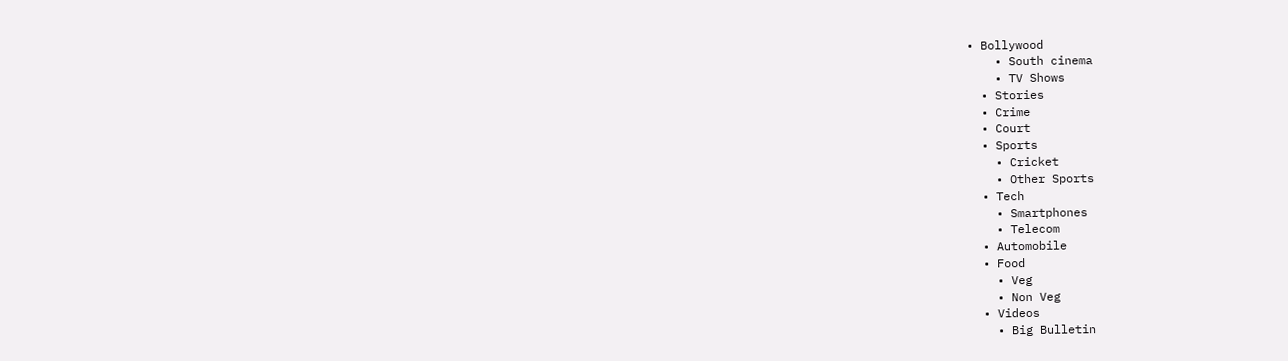• Bollywood
    • South cinema
    • TV Shows
  • Stories
  • Crime
  • Court
  • Sports
    • Cricket
    • Other Sports
  • Tech
    • Smartphones
    • Telecom
  • Automobile
  • Food
    • Veg
    • Non Veg
  • Videos
    • Big Bulletin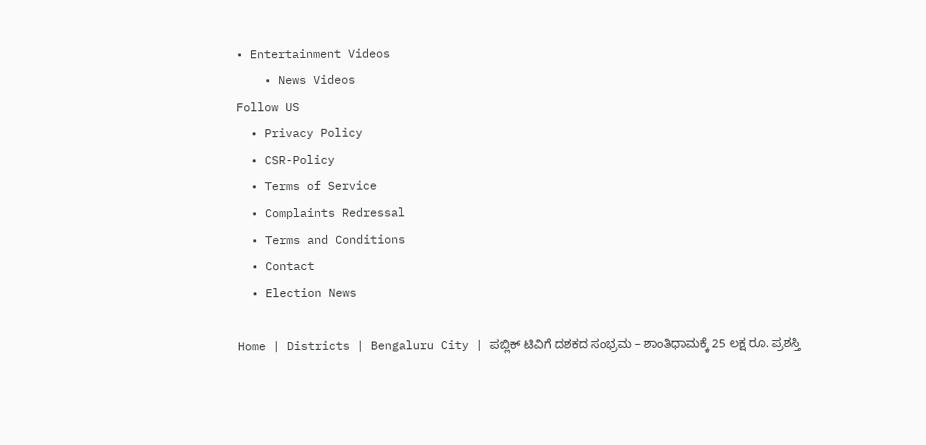• Entertainment Videos
    • News Videos
Follow US
  • Privacy Policy
  • CSR-Policy
  • Terms of Service
  • Complaints Redressal
  • Terms and Conditions
  • Contact
  • Election News

Home | Districts | Bengaluru City | ಪಬ್ಲಿಕ್ ಟಿವಿಗೆ ದಶಕದ ಸಂಭ್ರಮ – ಶಾಂತಿಧಾಮಕ್ಕೆ 25 ಲಕ್ಷ ರೂ. ಪ್ರಶಸ್ತಿ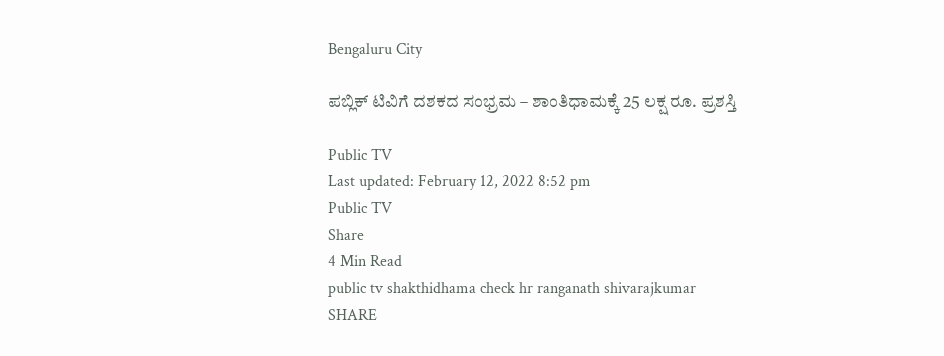Bengaluru City

ಪಬ್ಲಿಕ್ ಟಿವಿಗೆ ದಶಕದ ಸಂಭ್ರಮ – ಶಾಂತಿಧಾಮಕ್ಕೆ 25 ಲಕ್ಷ ರೂ. ಪ್ರಶಸ್ತಿ

Public TV
Last updated: February 12, 2022 8:52 pm
Public TV
Share
4 Min Read
public tv shakthidhama check hr ranganath shivarajkumar
SHARE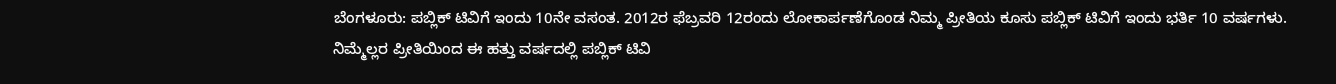ಬೆಂಗಳೂರು: ಪಬ್ಲಿಕ್ ಟಿವಿಗೆ ಇಂದು 10ನೇ ವಸಂತ. 2012ರ ಫೆಬ್ರವರಿ 12ರಂದು ಲೋಕಾರ್ಪಣೆಗೊಂಡ ನಿಮ್ಮ ಪ್ರೀತಿಯ ಕೂಸು ಪಬ್ಲಿಕ್ ಟಿವಿಗೆ ಇಂದು ಭರ್ತಿ 10 ವರ್ಷಗಳು. ನಿಮ್ಮೆಲ್ಲರ ಪ್ರೀತಿಯಿಂದ ಈ ಹತ್ತು ವರ್ಷದಲ್ಲಿ ಪಬ್ಲಿಕ್ ಟಿವಿ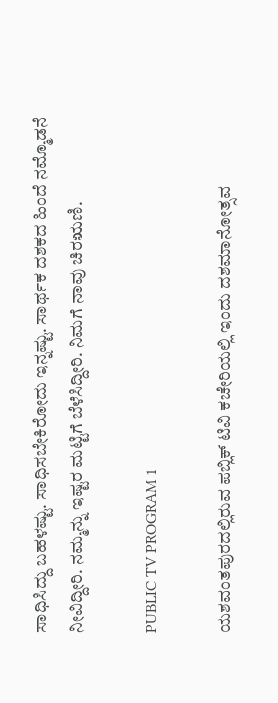ಸಾಧಿಸಿದ್ದು ಬಹಳಷ್ಟು. ಸಾಧಿಸಬೇಕಿರೋದು ಇನ್ನಷ್ಟು. ಸಾರ್ಥಕ ದಶಕದ ಹಿಂದೆ ನಮ್ಮೊಡನೆ ನೀವಿದ್ದೀರಿ. ನಮ್ಮನ್ನು ಇಷ್ಟರ ಮಟ್ಟಿಗೆ ಬೆಳೆಸಿದ್ದೀರಿ. ನಿಮಗೆ ನಾವು ಚಿರಋಣಿ.

PUBLIC TV PROGRAM 1

ಯಶವಂತಪುರದಲ್ಲಿರುವ ಪಬ್ಲಿಕ್ ಟಿವಿ ಕಚೇರಿಯಲ್ಲಿ ಇಂದು ದಶಮಾನೋತ್ಸವ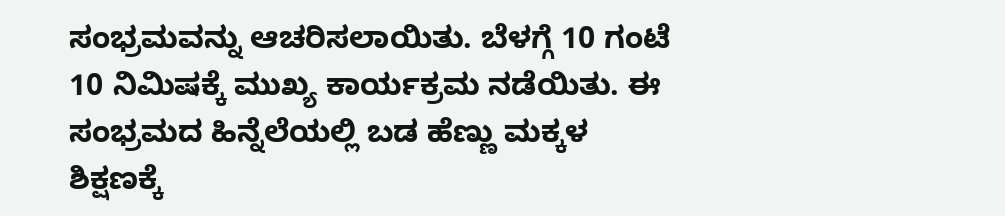ಸಂಭ್ರಮವನ್ನು ಆಚರಿಸಲಾಯಿತು. ಬೆಳಗ್ಗೆ 10 ಗಂಟೆ 10 ನಿಮಿಷಕ್ಕೆ ಮುಖ್ಯ ಕಾರ್ಯಕ್ರಮ ನಡೆಯಿತು. ಈ ಸಂಭ್ರಮದ ಹಿನ್ನೆಲೆಯಲ್ಲಿ ಬಡ ಹೆಣ್ಣು ಮಕ್ಕಳ ಶಿಕ್ಷಣಕ್ಕೆ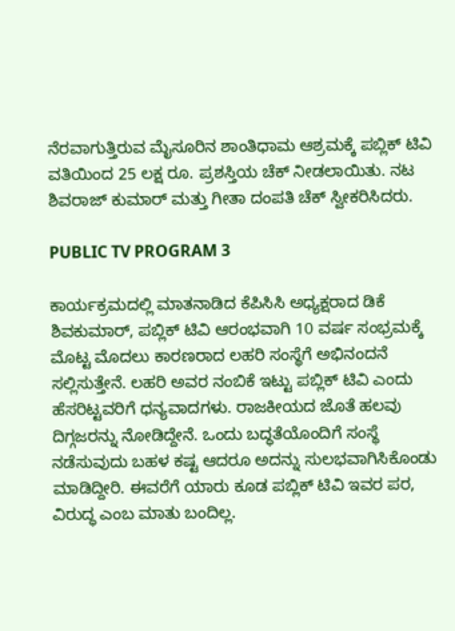ನೆರವಾಗುತ್ತಿರುವ ಮೈಸೂರಿನ ಶಾಂತಿಧಾಮ ಆಶ್ರಮಕ್ಕೆ ಪಬ್ಲಿಕ್ ಟಿವಿ ವತಿಯಿಂದ 25 ಲಕ್ಷ ರೂ. ಪ್ರಶಸ್ತಿಯ ಚೆಕ್ ನೀಡಲಾಯಿತು. ನಟ ಶಿವರಾಜ್ ಕುಮಾರ್ ಮತ್ತು ಗೀತಾ ದಂಪತಿ ಚೆಕ್ ಸ್ವೀಕರಿಸಿದರು.

PUBLIC TV PROGRAM 3

ಕಾರ್ಯಕ್ರಮದಲ್ಲಿ ಮಾತನಾಡಿದ ಕೆಪಿಸಿಸಿ ಅಧ್ಯಕ್ಷರಾದ ಡಿಕೆ ಶಿವಕುಮಾರ್, ಪಬ್ಲಿಕ್ ಟಿವಿ ಆರಂಭವಾಗಿ 10 ವರ್ಷ ಸಂಭ್ರಮಕ್ಕೆ ಮೊಟ್ಟ ಮೊದಲು ಕಾರಣರಾದ ಲಹರಿ ಸಂಸ್ಥೆಗೆ ಅಭಿನಂದನೆ ಸಲ್ಲಿಸುತ್ತೇನೆ. ಲಹರಿ ಅವರ ನಂಬಿಕೆ ಇಟ್ಟು ಪಬ್ಲಿಕ್ ಟಿವಿ ಎಂದು ಹೆಸರಿಟ್ಟವರಿಗೆ ಧನ್ಯವಾದಗಳು. ರಾಜಕೀಯದ ಜೊತೆ ಹಲವು ದಿಗ್ಗಜರನ್ನು ನೋಡಿದ್ದೇನೆ. ಒಂದು ಬದ್ಧತೆಯೊಂದಿಗೆ ಸಂಸ್ಥೆ ನಡೆಸುವುದು ಬಹಳ ಕಷ್ಟ ಆದರೂ ಅದನ್ನು ಸುಲಭವಾಗಿಸಿಕೊಂಡು ಮಾಡಿದ್ದೀರಿ. ಈವರೆಗೆ ಯಾರು ಕೂಡ ಪಬ್ಲಿಕ್ ಟಿವಿ ಇವರ ಪರ, ವಿರುದ್ಧ ಎಂಬ ಮಾತು ಬಂದಿಲ್ಲ.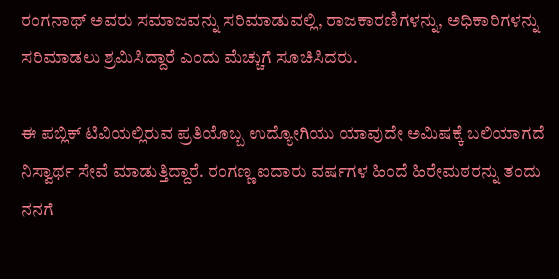ರಂಗನಾಥ್ ಅವರು ಸಮಾಜವನ್ನು ಸರಿಮಾಡುವಲ್ಲಿ, ರಾಜಕಾರಣಿಗಳನ್ನು, ಅಧಿಕಾರಿಗಳನ್ನು ಸರಿಮಾಡಲು ಶ್ರಮಿಸಿದ್ದಾರೆ ಎಂದು ಮೆಚ್ಚುಗೆ ಸೂಚಿಸಿದರು.

ಈ ಪಬ್ಲಿಕ್ ಟಿವಿಯಲ್ಲಿರುವ ಪ್ರತಿಯೊಬ್ಬ ಉದ್ಯೋಗಿಯು ಯಾವುದೇ ಅಮಿಷಕ್ಕೆ ಬಲಿಯಾಗದೆ ನಿಸ್ವಾರ್ಥ ಸೇವೆ ಮಾಡುತ್ತಿದ್ದಾರೆ. ರಂಗಣ್ಣ ಐದಾರು ವರ್ಷಗಳ ಹಿಂದೆ ಹಿರೇಮಠರನ್ನು ತಂದು ನನಗೆ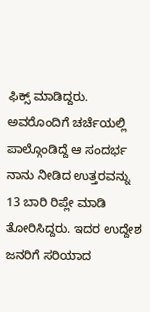ಫಿಕ್ಸ್ ಮಾಡಿದ್ದರು. ಅವರೊಂದಿಗೆ ಚರ್ಚೆಯಲ್ಲಿ ಪಾಲ್ಗೊಂಡಿದ್ದೆ ಆ ಸಂದರ್ಭ ನಾನು ನೀಡಿದ ಉತ್ತರವನ್ನು 13 ಬಾರಿ ರಿಪ್ಲೇ ಮಾಡಿ ತೋರಿಸಿದ್ದರು. ಇದರ ಉದ್ದೇಶ ಜನರಿಗೆ ಸರಿಯಾದ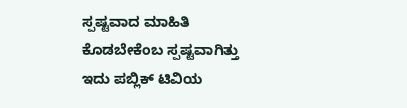ಸ್ಪಷ್ಟವಾದ ಮಾಹಿತಿ ಕೊಡಬೇಕೆಂಬ ಸ್ಪಷ್ಟವಾಗಿತ್ತು ಇದು ಪಬ್ಲಿಕ್ ಟಿವಿಯ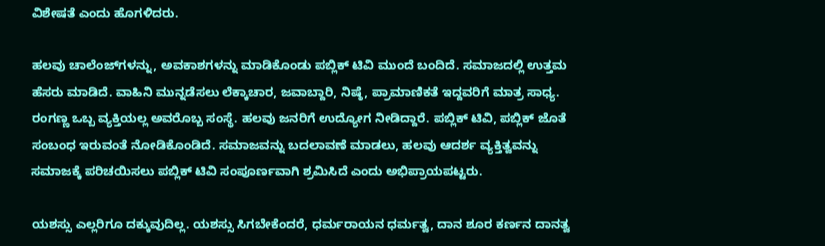ವಿಶೇಷತೆ ಎಂದು ಹೊಗಳಿದರು.

ಹಲವು ಚಾಲೆಂಜ್‍ಗಳನ್ನು, ಅವಕಾಶಗಳನ್ನು ಮಾಡಿಕೊಂಡು ಪಬ್ಲಿಕ್ ಟಿವಿ ಮುಂದೆ ಬಂದಿದೆ. ಸಮಾಜದಲ್ಲಿ ಉತ್ತಮ ಹೆಸರು ಮಾಡಿದೆ. ವಾಹಿನಿ ಮುನ್ನಡೆಸಲು ಲೆಕ್ಕಾಚಾರ, ಜವಾಬ್ದಾರಿ, ನಿಷ್ಠೆ, ಪ್ರಾಮಾಣಿಕತೆ ಇದ್ದವರಿಗೆ ಮಾತ್ರ ಸಾಧ್ಯ. ರಂಗಣ್ಣ ಒಬ್ಬ ವ್ಯಕ್ತಿಯಲ್ಲ ಅವರೊಬ್ಬ ಸಂಸ್ಥೆ. ಹಲವು ಜನರಿಗೆ ಉದ್ಯೋಗ ನೀಡಿದ್ದಾರೆ. ಪಬ್ಲಿಕ್ ಟಿವಿ, ಪಬ್ಲಿಕ್ ಜೊತೆ ಸಂಬಂಧ ಇರುವಂತೆ ನೋಡಿಕೊಂಡಿದೆ. ಸಮಾಜವನ್ನು ಬದಲಾವಣೆ ಮಾಡಲು, ಹಲವು ಆದರ್ಶ ವ್ಯಕ್ತಿತ್ವವನ್ನು ಸಮಾಜಕ್ಕೆ ಪರಿಚಯಿಸಲು ಪಬ್ಲಿಕ್ ಟಿವಿ ಸಂಪೂರ್ಣವಾಗಿ ಶ್ರಮಿಸಿದೆ ಎಂದು ಅಭಿಪ್ರಾಯಪಟ್ಟರು.

ಯಶಸ್ಸು ಎಲ್ಲರಿಗೂ ದಕ್ಕುವುದಿಲ್ಲ. ಯಶಸ್ಸು ಸಿಗಬೇಕೆಂದರೆ, ಧರ್ಮರಾಯನ ಧರ್ಮತ್ವ, ದಾನ ಶೂರ ಕರ್ಣನ ದಾನತ್ವ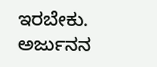ಇರಬೇಕು. ಅರ್ಜುನನ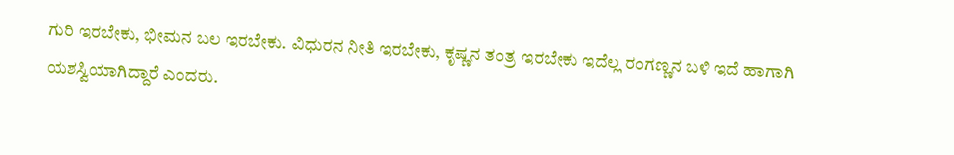ಗುರಿ ಇರಬೇಕು, ಭೀಮನ ಬಲ ಇರಬೇಕು. ವಿಧುರನ ನೀತಿ ಇರಬೇಕು, ಕೃಷ್ಣನ ತಂತ್ರ ಇರಬೇಕು ಇದೆಲ್ಲ ರಂಗಣ್ಣನ ಬಳಿ ಇದೆ ಹಾಗಾಗಿ ಯಶಸ್ವಿಯಾಗಿದ್ದಾರೆ ಎಂದರು.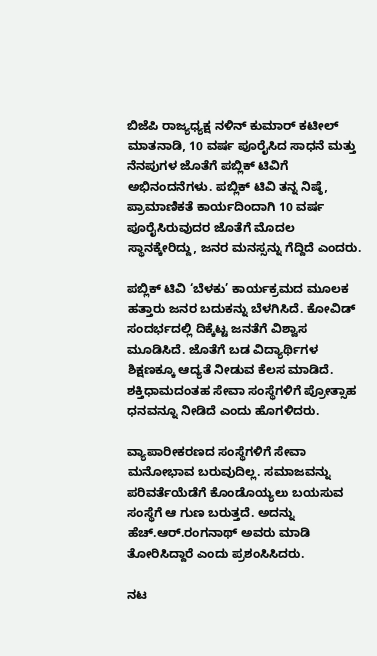ಬಿಜೆಪಿ ರಾಜ್ಯಧ್ಯಕ್ಷ ನಳಿನ್ ಕುಮಾರ್ ಕಟೀಲ್ ಮಾತನಾಡಿ, 10 ವರ್ಷ ಪೂರೈಸಿದ ಸಾಧನೆ ಮತ್ತು ನೆನಪುಗಳ ಜೊತೆಗೆ ಪಬ್ಲಿಕ್ ಟಿವಿಗೆ ಅಭಿನಂದನೆಗಳು. ಪಬ್ಲಿಕ್ ಟಿವಿ ತನ್ನ ನಿಷ್ಠೆ, ಪ್ರಾಮಾಣಿಕತೆ ಕಾರ್ಯದಿಂದಾಗಿ 10 ವರ್ಷ ಪೂರೈಸಿರುವುದರ ಜೊತೆಗೆ ಮೊದಲ ಸ್ಥಾನಕ್ಕೇರಿದ್ದು, ಜನರ ಮನಸ್ಸನ್ನು ಗೆದ್ದಿದೆ ಎಂದರು.

ಪಬ್ಲಿಕ್ ಟಿವಿ ‘ಬೆಳಕು’ ಕಾರ್ಯಕ್ರಮದ ಮೂಲಕ ಹತ್ತಾರು ಜನರ ಬದುಕನ್ನು ಬೆಳಗಿಸಿದೆ. ಕೋವಿಡ್ ಸಂದರ್ಭದಲ್ಲಿ ದಿಕ್ಕೆಟ್ಟ ಜನತೆಗೆ ವಿಶ್ವಾಸ ಮೂಡಿಸಿದೆ. ಜೊತೆಗೆ ಬಡ ವಿದ್ಯಾರ್ಥಿಗಳ ಶಿಕ್ಷಣಕ್ಕೂ ಆದ್ಯತೆ ನೀಡುವ ಕೆಲಸ ಮಾಡಿದೆ. ಶಕ್ತಿಧಾಮದಂತಹ ಸೇವಾ ಸಂಸ್ಥೆಗಳಿಗೆ ಪ್ರೋತ್ಸಾಹ ಧನವನ್ನೂ ನೀಡಿದೆ ಎಂದು ಹೊಗಳಿದರು.

ವ್ಯಾಪಾರೀಕರಣದ ಸಂಸ್ಥೆಗಳಿಗೆ ಸೇವಾ ಮನೋಭಾವ ಬರುವುದಿಲ್ಲ. ಸಮಾಜವನ್ನು ಪರಿವರ್ತೆಯೆಡೆಗೆ ಕೊಂಡೊಯ್ಯಲು ಬಯಸುವ ಸಂಸ್ಥೆಗೆ ಆ ಗುಣ ಬರುತ್ತದೆ. ಅದನ್ನು ಹೆಚ್.ಆರ್.ರಂಗನಾಥ್ ಅವರು ಮಾಡಿ ತೋರಿಸಿದ್ದಾರೆ ಎಂದು ಪ್ರಶಂಸಿಸಿದರು.

ನಟ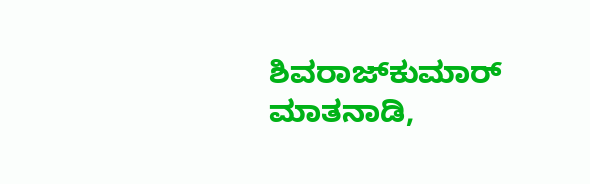ಶಿವರಾಜ್‍ಕುಮಾರ್ ಮಾತನಾಡಿ,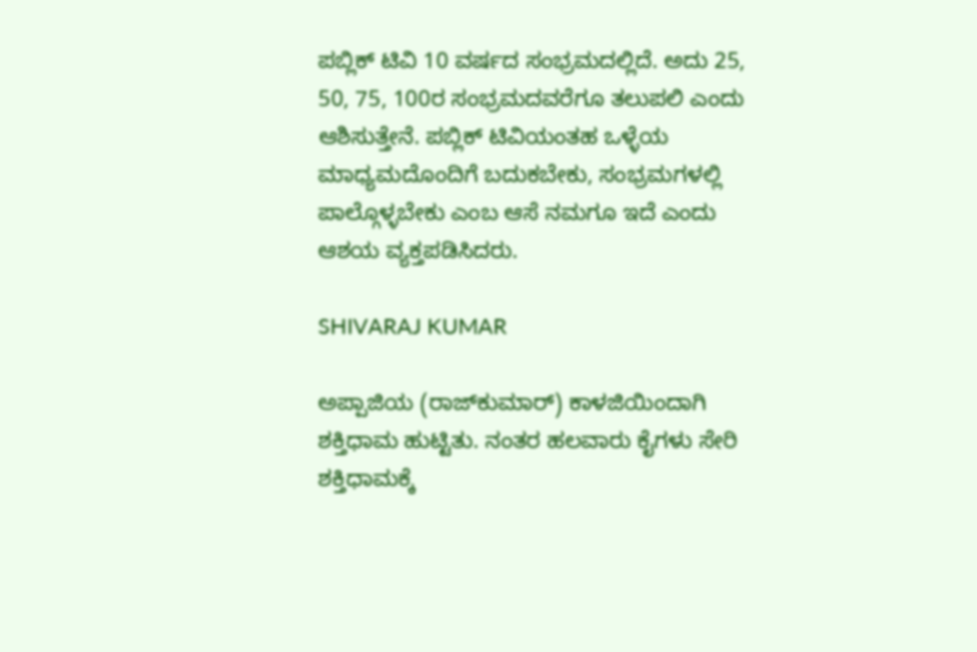ಪಬ್ಲಿಕ್ ಟಿವಿ 10 ವರ್ಷದ ಸಂಭ್ರಮದಲ್ಲಿದೆ. ಅದು 25, 50, 75, 100ರ ಸಂಭ್ರಮದವರೆಗೂ ತಲುಪಲಿ ಎಂದು ಆಶಿಸುತ್ತೇನೆ. ಪಬ್ಲಿಕ್ ಟಿವಿಯಂತಹ ಒಳ್ಳೆಯ ಮಾಧ್ಯಮದೊಂದಿಗೆ ಬದುಕಬೇಕು, ಸಂಭ್ರಮಗಳಲ್ಲಿ ಪಾಲ್ಗೊಳ್ಳಬೇಕು ಎಂಬ ಆಸೆ ನಮಗೂ ಇದೆ ಎಂದು ಆಶಯ ವ್ಯಕ್ತಪಡಿಸಿದರು.

SHIVARAJ KUMAR

ಅಪ್ಪಾಜಿಯ (ರಾಜ್‍ಕುಮಾರ್) ಕಾಳಜಿಯಿಂದಾಗಿ ಶಕ್ತಿಧಾಮ ಹುಟ್ಟಿತು. ನಂತರ ಹಲವಾರು ಕೈಗಳು ಸೇರಿ ಶಕ್ತಿಧಾಮಕ್ಕೆ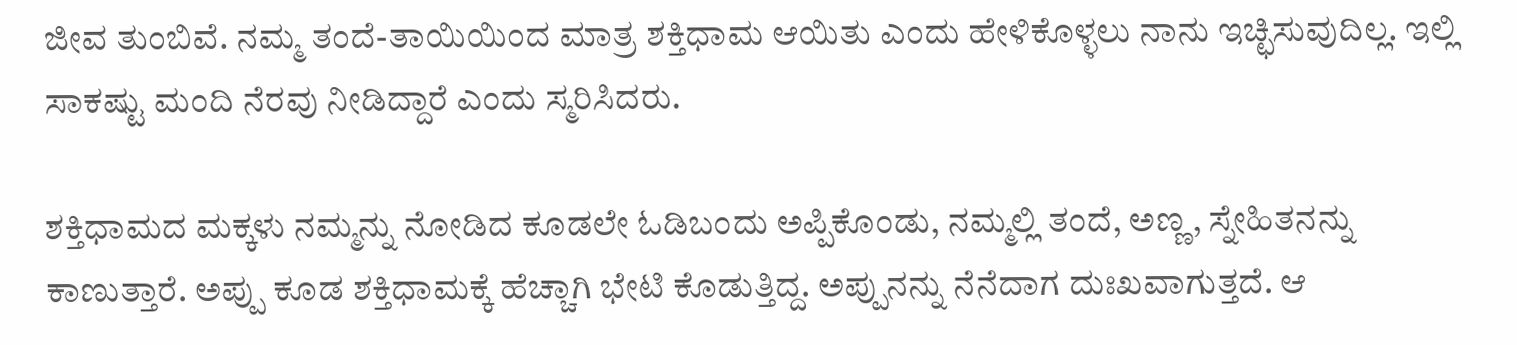ಜೀವ ತುಂಬಿವೆ. ನಮ್ಮ ತಂದೆ-ತಾಯಿಯಿಂದ ಮಾತ್ರ ಶಕ್ತಿಧಾಮ ಆಯಿತು ಎಂದು ಹೇಳಿಕೊಳ್ಳಲು ನಾನು ಇಚ್ಛಿಸುವುದಿಲ್ಲ. ಇಲ್ಲಿ ಸಾಕಷ್ಟು ಮಂದಿ ನೆರವು ನೀಡಿದ್ದಾರೆ ಎಂದು ಸ್ಮರಿಸಿದರು.

ಶಕ್ತಿಧಾಮದ ಮಕ್ಕಳು ನಮ್ಮನ್ನು ನೋಡಿದ ಕೂಡಲೇ ಓಡಿಬಂದು ಅಪ್ಪಿಕೊಂಡು, ನಮ್ಮಲ್ಲಿ ತಂದೆ, ಅಣ್ಣ, ಸ್ನೇಹಿತನನ್ನು ಕಾಣುತ್ತಾರೆ. ಅಪ್ಪು ಕೂಡ ಶಕ್ತಿಧಾಮಕ್ಕೆ ಹೆಚ್ಚಾಗಿ ಭೇಟಿ ಕೊಡುತ್ತಿದ್ದ. ಅಪ್ಪುನನ್ನು ನೆನೆದಾಗ ದುಃಖವಾಗುತ್ತದೆ. ಆ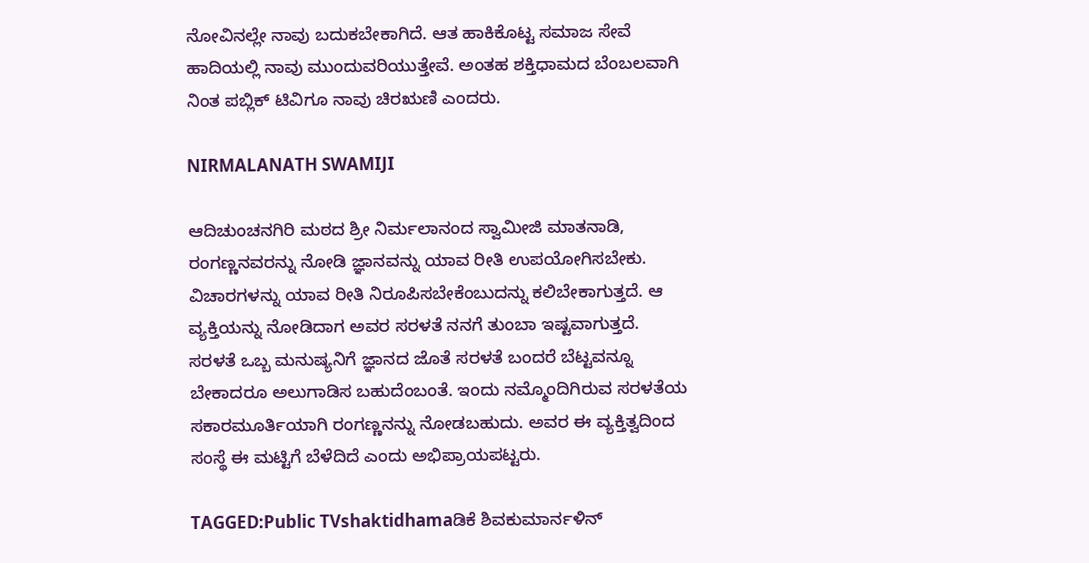ನೋವಿನಲ್ಲೇ ನಾವು ಬದುಕಬೇಕಾಗಿದೆ. ಆತ ಹಾಕಿಕೊಟ್ಟ ಸಮಾಜ ಸೇವೆ ಹಾದಿಯಲ್ಲಿ ನಾವು ಮುಂದುವರಿಯುತ್ತೇವೆ. ಅಂತಹ ಶಕ್ತಿಧಾಮದ ಬೆಂಬಲವಾಗಿ ನಿಂತ ಪಬ್ಲಿಕ್ ಟಿವಿಗೂ ನಾವು ಚಿರಋಣಿ ಎಂದರು.

NIRMALANATH SWAMIJI

ಆದಿಚುಂಚನಗಿರಿ ಮಠದ ಶ್ರೀ ನಿರ್ಮಲಾನಂದ ಸ್ವಾಮೀಜಿ ಮಾತನಾಡಿ, ರಂಗಣ್ಣನವರನ್ನು ನೋಡಿ ಜ್ಞಾನವನ್ನು ಯಾವ ರೀತಿ ಉಪಯೋಗಿಸಬೇಕು. ವಿಚಾರಗಳನ್ನು ಯಾವ ರೀತಿ ನಿರೂಪಿಸಬೇಕೆಂಬುದನ್ನು ಕಲಿಬೇಕಾಗುತ್ತದೆ. ಆ ವ್ಯಕ್ತಿಯನ್ನು ನೋಡಿದಾಗ ಅವರ ಸರಳತೆ ನನಗೆ ತುಂಬಾ ಇಷ್ಟವಾಗುತ್ತದೆ. ಸರಳತೆ ಒಬ್ಬ ಮನುಷ್ಯನಿಗೆ ಜ್ಞಾನದ ಜೊತೆ ಸರಳತೆ ಬಂದರೆ ಬೆಟ್ಟವನ್ನೂ ಬೇಕಾದರೂ ಅಲುಗಾಡಿಸ ಬಹುದೆಂಬಂತೆ. ಇಂದು ನಮ್ಮೊಂದಿಗಿರುವ ಸರಳತೆಯ ಸಕಾರಮೂರ್ತಿಯಾಗಿ ರಂಗಣ್ಣನನ್ನು ನೋಡಬಹುದು. ಅವರ ಈ ವ್ಯಕ್ತಿತ್ವದಿಂದ ಸಂಸ್ಥೆ ಈ ಮಟ್ಟಿಗೆ ಬೆಳೆದಿದೆ ಎಂದು ಅಭಿಪ್ರಾಯಪಟ್ಟರು.

TAGGED:Public TVshaktidhamaಡಿಕೆ ಶಿವಕುಮಾರ್ನಳಿನ್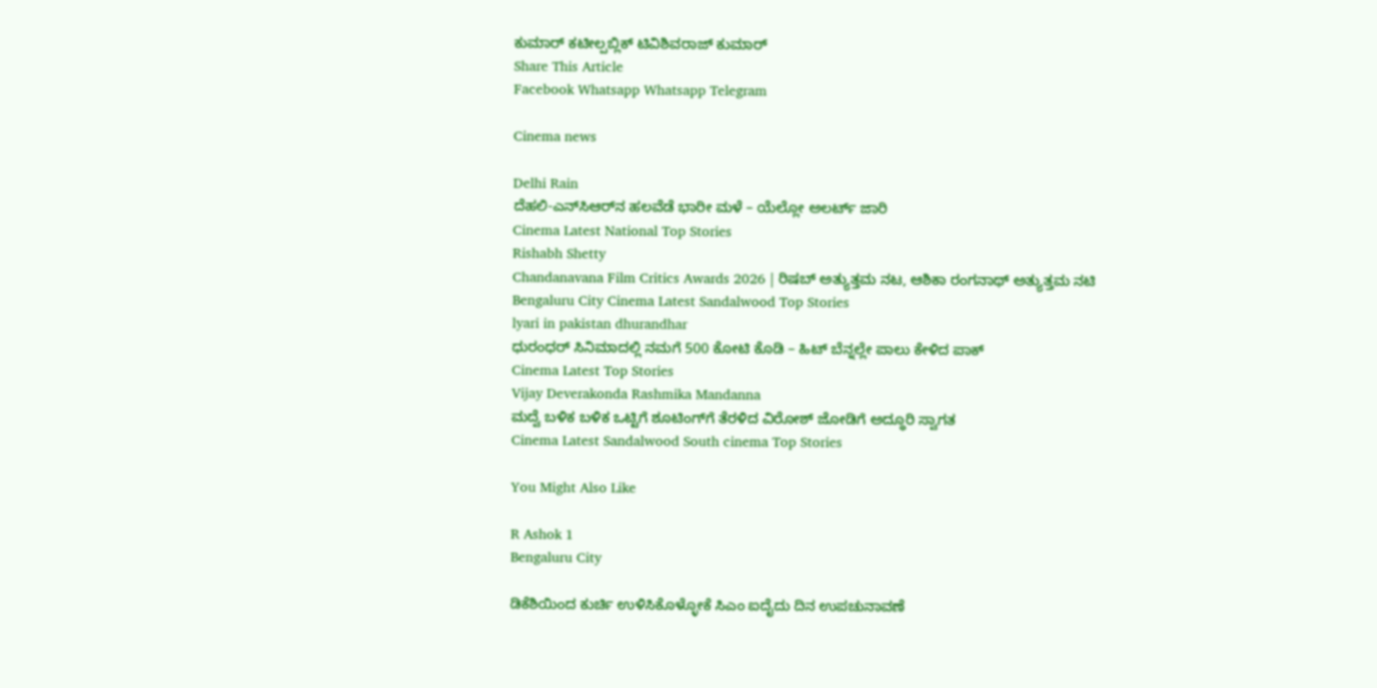ಕುಮಾರ್ ಕಟೀಲ್ಪಬ್ಲಿಕ್ ಟಿವಿಶಿವರಾಜ್ ಕುಮಾರ್
Share This Article
Facebook Whatsapp Whatsapp Telegram

Cinema news

Delhi Rain
ದೆಹಲಿ-ಎನ್‌ಸಿಆರ್‌ನ ಹಲವೆಡೆ ಭಾರೀ ಮಳೆ – ಯೆಲ್ಲೋ ಅಲರ್ಟ್ ಜಾರಿ
Cinema Latest National Top Stories
Rishabh Shetty
Chandanavana Film Critics Awards 2026 | ರಿಷಬ್ ಅತ್ಯುತ್ತಮ ನಟ, ಆಶಿಕಾ ರಂಗನಾಥ್ ಅತ್ಯುತ್ತಮ ನಟಿ
Bengaluru City Cinema Latest Sandalwood Top Stories
lyari in pakistan dhurandhar
ಧುರಂಧರ್‌ ಸಿನಿಮಾದಲ್ಲಿ ನಮಗೆ 500 ಕೋಟಿ ಕೊಡಿ – ಹಿಟ್‌ ಬೆನ್ನಲ್ಲೇ ಪಾಲು ಕೇಳಿದ ಪಾಕ್‌
Cinema Latest Top Stories
Vijay Deverakonda Rashmika Mandanna
ಮದ್ವೆ ಬಳಿಕ ಬಳಿಕ ಒಟ್ಟಿಗೆ ಶೂಟಿಂಗ್‌ಗೆ ತೆರಳಿದ ವಿರೋಶ್ ಜೋಡಿಗೆ ಅದ್ಧೂರಿ ಸ್ವಾಗತ
Cinema Latest Sandalwood South cinema Top Stories

You Might Also Like

R Ashok 1
Bengaluru City

ಡಿಕೆಶಿಯಿಂದ ಕುರ್ಚಿ ಉಳಿಸಿಕೊಳ್ಳೋಕೆ ಸಿಎಂ ಐದೈದು ದಿನ ಉಪಚುನಾವಣೆ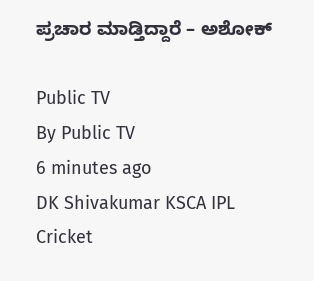ಪ್ರಚಾರ ಮಾಡ್ತಿದ್ದಾರೆ – ಅಶೋಕ್

Public TV
By Public TV
6 minutes ago
DK Shivakumar KSCA IPL
Cricket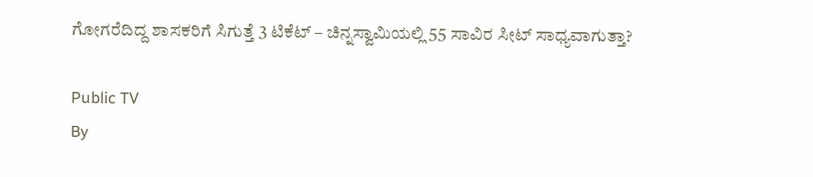ಗೋಗರೆದಿದ್ದ ಶಾಸಕರಿಗೆ ಸಿಗುತ್ತೆ 3 ಟಿಕೆಟ್‌ – ಚಿನ್ನಸ್ವಾಮಿಯಲ್ಲಿ 55 ಸಾವಿರ ಸೀಟ್‌ ಸಾಧ್ಯವಾಗುತ್ತಾ?

Public TV
By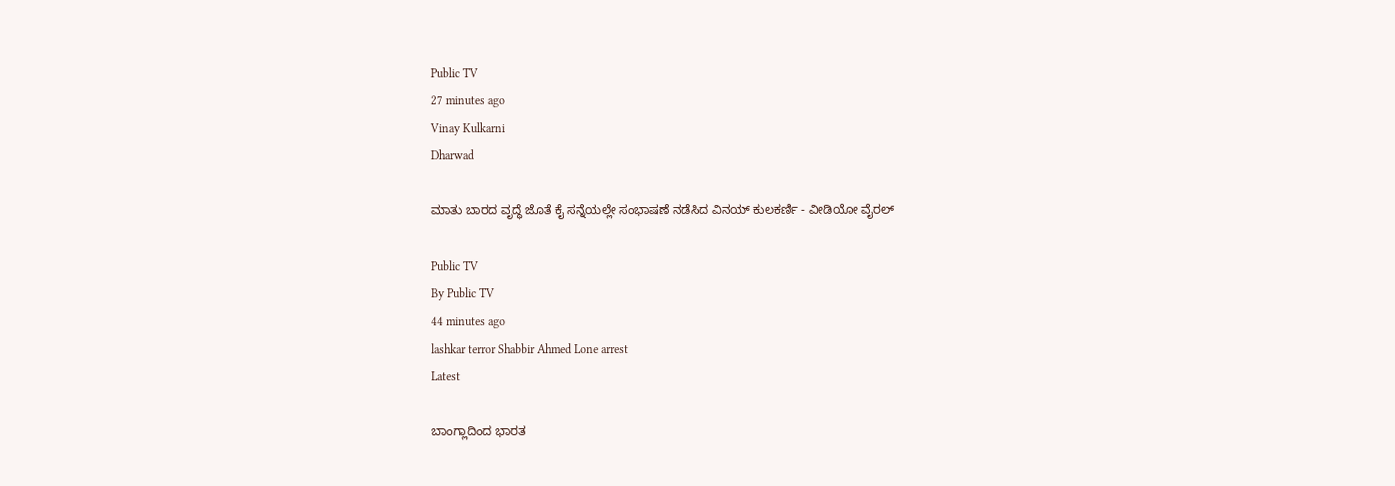Public TV
27 minutes ago
Vinay Kulkarni
Dharwad

ಮಾತು ಬಾರದ ವೃದ್ಧೆ ಜೊತೆ ಕೈ ಸನ್ನೆಯಲ್ಲೇ ಸಂಭಾಷಣೆ ನಡೆಸಿದ ವಿನಯ್‌ ಕುಲಕರ್ಣಿ - ವೀಡಿಯೋ ವೈರಲ್

Public TV
By Public TV
44 minutes ago
lashkar terror Shabbir Ahmed Lone arrest
Latest

ಬಾಂಗ್ಲಾದಿಂದ ಭಾರತ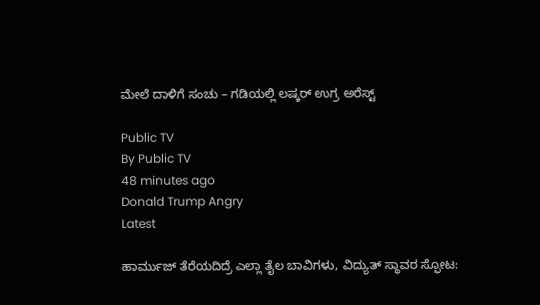ಮೇಲೆ ದಾಳಿಗೆ ಸಂಚು – ಗಡಿಯಲ್ಲಿ ಲಷ್ಕರ್ ಉಗ್ರ ಅರೆಸ್ಟ್‌

Public TV
By Public TV
48 minutes ago
Donald Trump Angry
Latest

ಹಾರ್ಮುಜ್ ತೆರೆಯದಿದ್ರೆ ಎಲ್ಲಾ ತೈಲ ಬಾವಿಗಳು, ವಿದ್ಯುತ್‌ ಸ್ಥಾವರ ಸ್ಫೋಟ: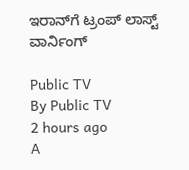ಇರಾನ್‌ಗೆ ಟ್ರಂಪ್‌ ಲಾಸ್ಟ್‌ ವಾರ್ನಿಂಗ್‌

Public TV
By Public TV
2 hours ago
A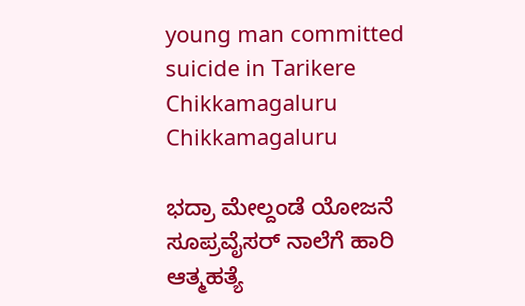young man committed suicide in Tarikere Chikkamagaluru
Chikkamagaluru

ಭದ್ರಾ ಮೇಲ್ದಂಡೆ ಯೋಜನೆ ಸೂಪ್ರವೈಸರ್‌ ನಾಲೆಗೆ ಹಾರಿ ಆತ್ಮಹತ್ಯೆ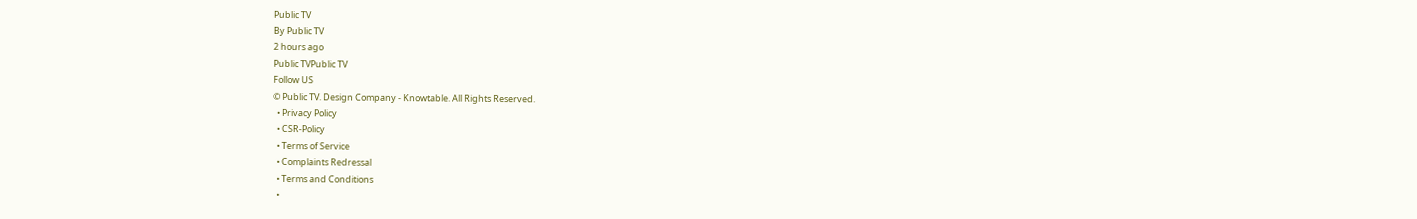Public TV
By Public TV
2 hours ago
Public TVPublic TV
Follow US
© Public TV. Design Company - Knowtable. All Rights Reserved.
  • Privacy Policy
  • CSR-Policy
  • Terms of Service
  • Complaints Redressal
  • Terms and Conditions
  •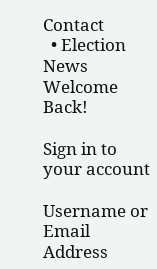Contact
  • Election News
Welcome Back!

Sign in to your account

Username or Email Address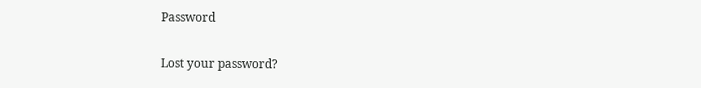Password

Lost your password?